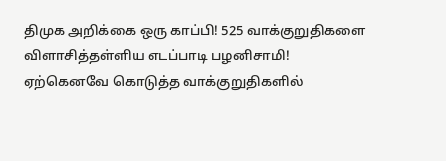திமுக அறிக்கை ஒரு காப்பி! 525 வாக்குறுதிகளை விளாசித்தள்ளிய எடப்பாடி பழனிசாமி!
ஏற்கெனவே கொடுத்த வாக்குறுதிகளில்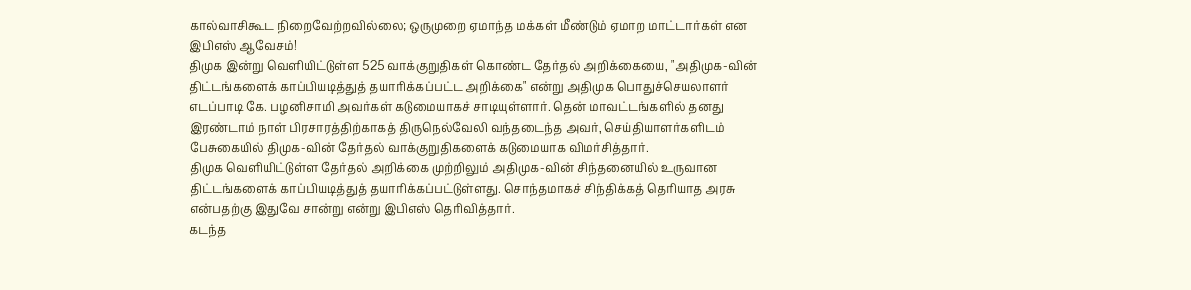கால்வாசிகூட நிறைவேற்றவில்லை; ஒருமுறை ஏமாந்த மக்கள் மீண்டும் ஏமாற மாட்டார்கள் என இபிஎஸ் ஆவேசம்!
திமுக இன்று வெளியிட்டுள்ள 525 வாக்குறுதிகள் கொண்ட தேர்தல் அறிக்கையை, "அதிமுக-வின் திட்டங்களைக் காப்பியடித்துத் தயாரிக்கப்பட்ட அறிக்கை" என்று அதிமுக பொதுச்செயலாளர் எடப்பாடி கே. பழனிசாமி அவர்கள் கடுமையாகச் சாடியுள்ளார். தென் மாவட்டங்களில் தனது இரண்டாம் நாள் பிரசாரத்திற்காகத் திருநெல்வேலி வந்தடைந்த அவர், செய்தியாளர்களிடம் பேசுகையில் திமுக-வின் தேர்தல் வாக்குறுதிகளைக் கடுமையாக விமர்சித்தார்.
திமுக வெளியிட்டுள்ள தேர்தல் அறிக்கை முற்றிலும் அதிமுக-வின் சிந்தனையில் உருவான திட்டங்களைக் காப்பியடித்துத் தயாரிக்கப்பட்டுள்ளது. சொந்தமாகச் சிந்திக்கத் தெரியாத அரசு என்பதற்கு இதுவே சான்று என்று இபிஎஸ் தெரிவித்தார்.
கடந்த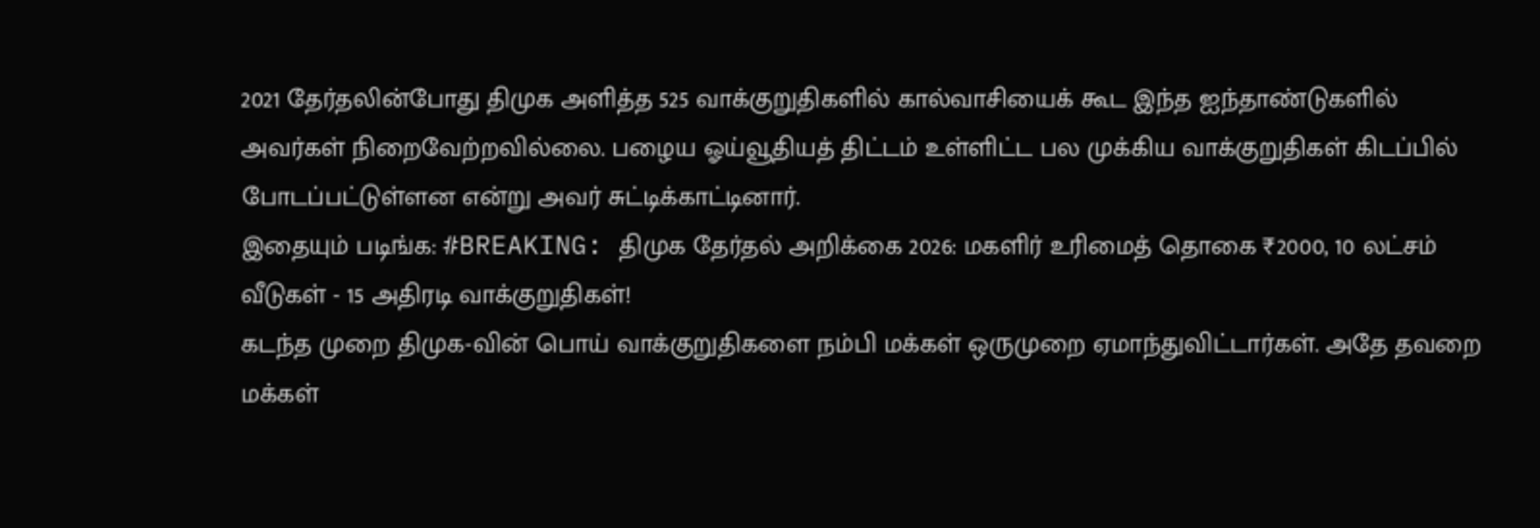2021 தேர்தலின்போது திமுக அளித்த 525 வாக்குறுதிகளில் கால்வாசியைக் கூட இந்த ஐந்தாண்டுகளில் அவர்கள் நிறைவேற்றவில்லை. பழைய ஓய்வூதியத் திட்டம் உள்ளிட்ட பல முக்கிய வாக்குறுதிகள் கிடப்பில் போடப்பட்டுள்ளன என்று அவர் சுட்டிக்காட்டினார்.
இதையும் படிங்க: #BREAKING: திமுக தேர்தல் அறிக்கை 2026: மகளிர் உரிமைத் தொகை ₹2000, 10 லட்சம் வீடுகள் - 15 அதிரடி வாக்குறுதிகள்!
கடந்த முறை திமுக-வின் பொய் வாக்குறுதிகளை நம்பி மக்கள் ஒருமுறை ஏமாந்துவிட்டார்கள். அதே தவறை மக்கள்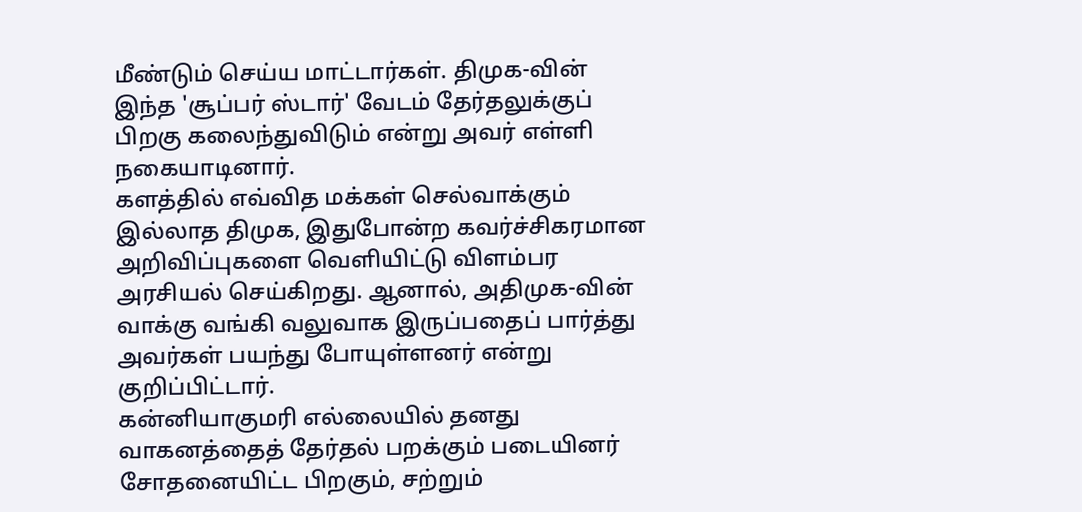மீண்டும் செய்ய மாட்டார்கள். திமுக-வின் இந்த 'சூப்பர் ஸ்டார்' வேடம் தேர்தலுக்குப் பிறகு கலைந்துவிடும் என்று அவர் எள்ளி நகையாடினார்.
களத்தில் எவ்வித மக்கள் செல்வாக்கும் இல்லாத திமுக, இதுபோன்ற கவர்ச்சிகரமான அறிவிப்புகளை வெளியிட்டு விளம்பர அரசியல் செய்கிறது. ஆனால், அதிமுக-வின் வாக்கு வங்கி வலுவாக இருப்பதைப் பார்த்து அவர்கள் பயந்து போயுள்ளனர் என்று குறிப்பிட்டார்.
கன்னியாகுமரி எல்லையில் தனது வாகனத்தைத் தேர்தல் பறக்கும் படையினர் சோதனையிட்ட பிறகும், சற்றும்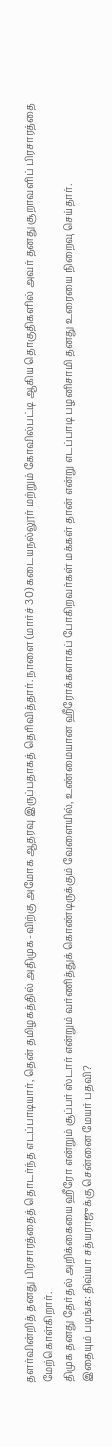தளர்வின்றித் தனது பிரசாரத்தைத் தொடர்ந்த எடப்பாடியார், தென் தமிழகத்தில் அதிமுக-விற்கு அமோக ஆதரவு இருப்பதாகத் தெரிவித்தார். நாளை (மார்ச் 30) கடையநல்லூர் மற்றும் கோவில்பட்டி ஆகிய தொகுதிகளில் அவர் தனது சூறாவளிப் பிரசாரத்தை மேற்கொள்கிறார்.
திமுக தனது தேர்தல் அறிக்கையை ஹீரோ என்றும் சூப்பர் ஸ்டார் என்றும் வர்ணித்துக் கொண்டிருக்கும் வேளையில், உண்மையான ஹீரோக்களாகப் போகிறவர்கள் மக்கள் தான் என்று எடப்பாடி பழனிசாமி தனது உரையை நிறைவு செய்தார்.
இதையும் படிங்க: திவ்யா சத்யராஜுக்கு சென்னை மேயர் பதவி?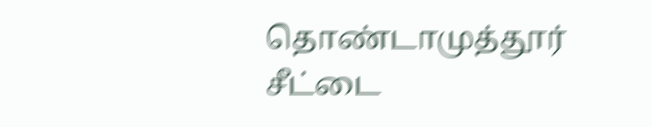தொண்டாமுத்தூர் சீட்டை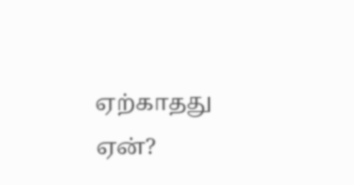ஏற்காதது ஏன்?